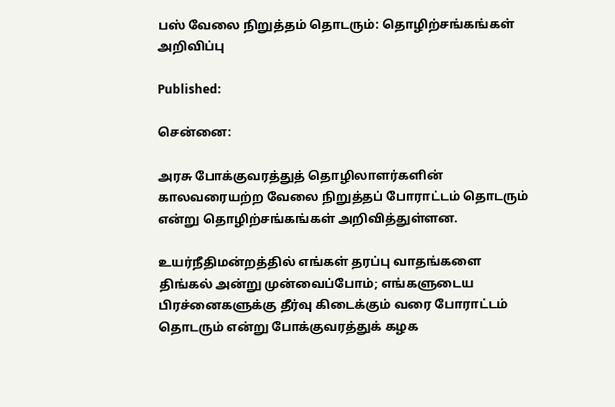பஸ் வேலை நிறுத்தம் தொடரும்: தொழிற்சங்கங்கள் அறிவிப்பு

Published:

சென்னை:

அரசு போக்குவரத்துத் தொழிலாளர்களின் காலவரையற்ற வேலை நிறுத்தப் போராட்டம் தொடரும் என்று தொழிற்சங்கங்கள் அறிவித்துள்ளன.

உயர்நீதிமன்றத்தில் எங்கள் தரப்பு வாதங்களை திங்கல் அன்று முன்வைப்போம்; எங்களுடைய பிரச்னைகளுக்கு தீர்வு கிடைக்கும் வரை போராட்டம் தொடரும் என்று போக்குவரத்துக் கழக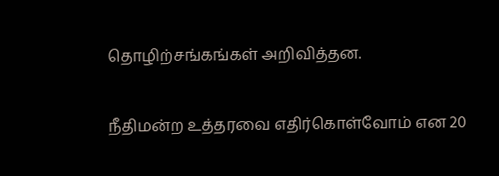தொழிற்சங்கங்கள் அறிவித்தன.

நீதிமன்ற உத்தரவை எதிர்கொள்வோம் என 20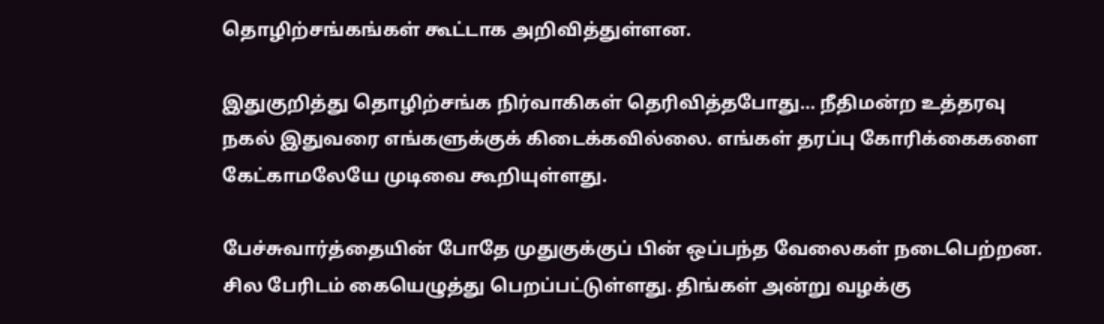தொழிற்சங்கங்கள் கூட்டாக அறிவித்துள்ளன.

இதுகுறித்து தொழிற்சங்க நிர்வாகிகள் தெரிவித்தபோது… நீதிமன்ற உத்தரவு நகல் இதுவரை எங்களுக்குக் கிடைக்கவில்லை. எங்கள் தரப்பு கோரிக்கைகளை கேட்காமலேயே முடிவை கூறியுள்ளது.

பேச்சுவார்த்தையின் போதே முதுகுக்குப் பின் ஒப்பந்த வேலைகள் நடைபெற்றன. சில பேரிடம் கையெழுத்து பெறப்பட்டுள்ளது. திங்கள் அன்று வழக்கு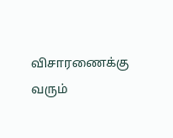விசாரணைக்கு வரும்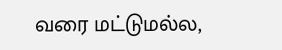வரை மட்டுமல்ல,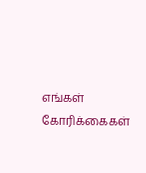எங்கள் கோரிக்கைகள்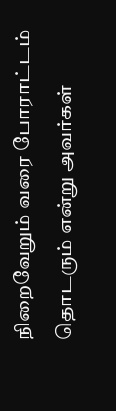நிறைவேறும் வரை போராட்டம் தொடரும் என்று அவர்கள்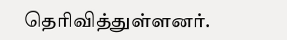தெரிவித்துள்ளனர்.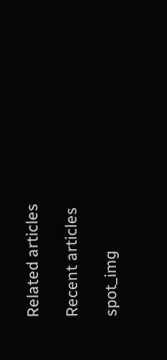Related articles

Recent articles

spot_img